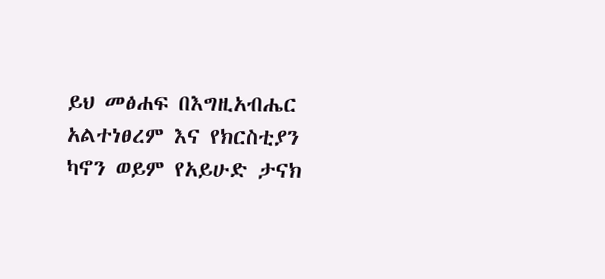ይህ መፅሐፍ በእግዚአብሔር አልተነፀረም እና የክርስቲያን ካኖን ወይም የአይሁድ ታናክ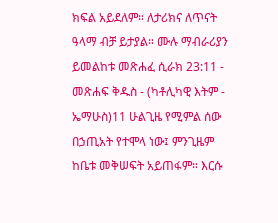ክፍል አይደለም። ለታሪክና ለጥናት ዓላማ ብቻ ይታያል። ሙሉ ማብራሪያን ይመልከቱ መጽሐፈ ሲራክ 23:11 - መጽሐፍ ቅዱስ - (ካቶሊካዊ እትም - ኤማሁስ)11 ሁልጊዜ የሚምል ሰው በኃጢአት የተሞላ ነው፤ ምንጊዜም ከቤቱ መቅሠፍት አይጠፋም። እርሱ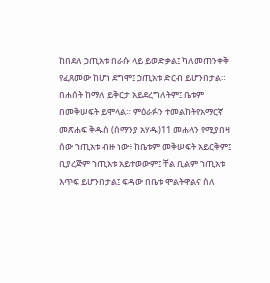ከበደለ ኃጢአቱ በራሱ ላይ ይወድቃል፤ ካለመጠንቀቅ የፈጸመው ከሆነ ደግሞ፤ ኃጢአቱ ድርብ ይሆንበታል። በሐሰት ከማለ ይቅርታ አይደረግለትም፤ ቤቱም በመቅሠፍት ይሞላል። ምዕራፉን ተመልከትየአማርኛ መጽሐፍ ቅዱስ (ሰማንያ አሃዱ)11 መሐላን የሚያበዛ ሰው ኀጢአቱ ብዙ ነው፥ ከቤቱም መቅሠፍት አይርቅም፤ ቢያረጅም ኀጢአቱ አይተወውም፤ ቸል ቢልም ኀጢአቱ እጥፍ ይሆንበታል፤ ፍዳው በቤቱ ሞልትዋልና ስለ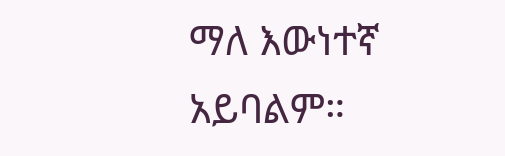ማለ እውነተኛ አይባልም።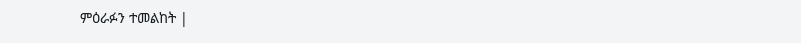ምዕራፉን ተመልከት |